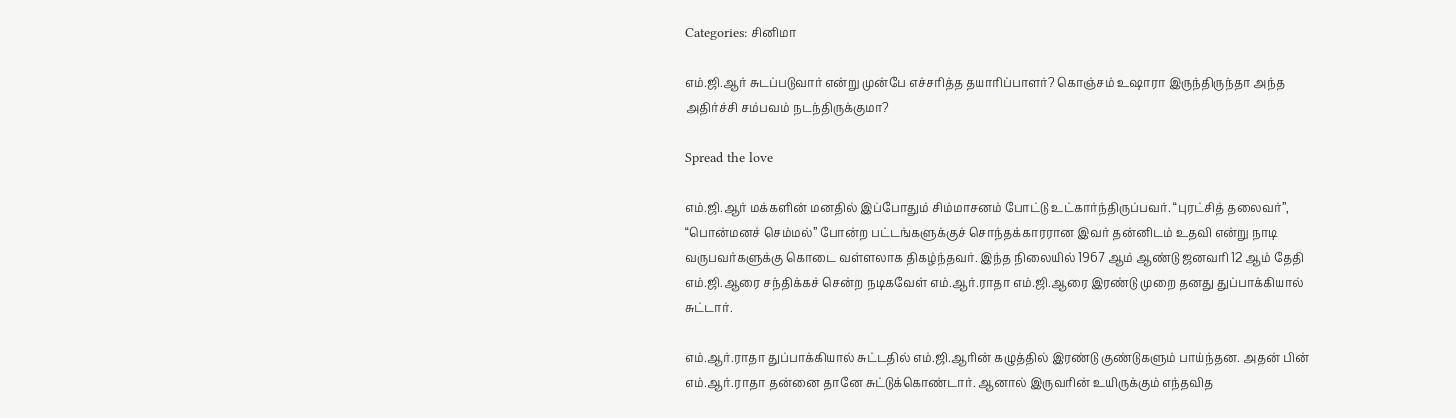Categories: சினிமா

எம்.ஜி.ஆர் சுடப்படுவார் என்று முன்பே எச்சரித்த தயாரிப்பாளர்? கொஞ்சம் உஷாரா இருந்திருந்தா அந்த அதிர்ச்சி சம்பவம் நடந்திருக்குமா?

Spread the love

எம்.ஜி.ஆர் மக்களின் மனதில் இப்போதும் சிம்மாசனம் போட்டு உட்கார்ந்திருப்பவர். “புரட்சித் தலைவர்”, “பொன்மனச் செம்மல்” போன்ற பட்டங்களுக்குச் சொந்தக்காரரான இவர் தன்னிடம் உதவி என்று நாடி வருபவர்களுக்கு கொடை வள்ளலாக திகழ்ந்தவர். இந்த நிலையில் 1967 ஆம் ஆண்டு ஜனவரி 12 ஆம் தேதி எம்.ஜி.ஆரை சந்திக்கச் சென்ற நடிகவேள் எம்.ஆர்.ராதா எம்.ஜி.ஆரை இரண்டு முறை தனது துப்பாக்கியால் சுட்டார்.

எம்.ஆர்.ராதா துப்பாக்கியால் சுட்டதில் எம்.ஜி.ஆரின் கழுத்தில் இரண்டு குண்டுகளும் பாய்ந்தன. அதன் பின் எம்.ஆர்.ராதா தன்னை தானே சுட்டுக்கொண்டார். ஆனால் இருவரின் உயிருக்கும் எந்தவித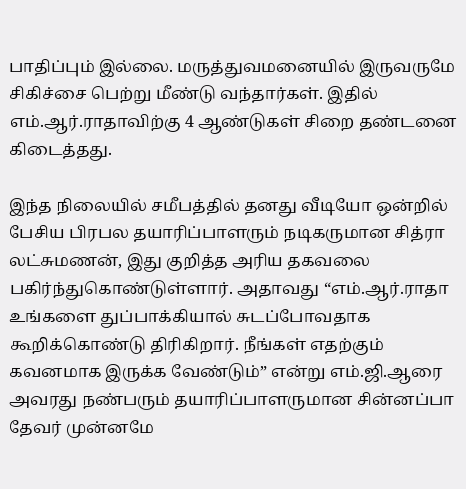பாதிப்பும் இல்லை. மருத்துவமனையில் இருவருமே சிகிச்சை பெற்று மீண்டு வந்தார்கள். இதில் எம்.ஆர்.ராதாவிற்கு 4 ஆண்டுகள் சிறை தண்டனை கிடைத்தது.

இந்த நிலையில் சமீபத்தில் தனது வீடியோ ஒன்றில் பேசிய பிரபல தயாரிப்பாளரும் நடிகருமான சித்ரா லட்சுமணன், இது குறித்த அரிய தகவலை பகிர்ந்துகொண்டுள்ளார். அதாவது “எம்.ஆர்.ராதா உங்களை துப்பாக்கியால் சுடப்போவதாக கூறிக்கொண்டு திரிகிறார். நீங்கள் எதற்கும் கவனமாக இருக்க வேண்டும்” என்று எம்.ஜி.ஆரை அவரது நண்பரும் தயாரிப்பாளருமான சின்னப்பா தேவர் முன்னமே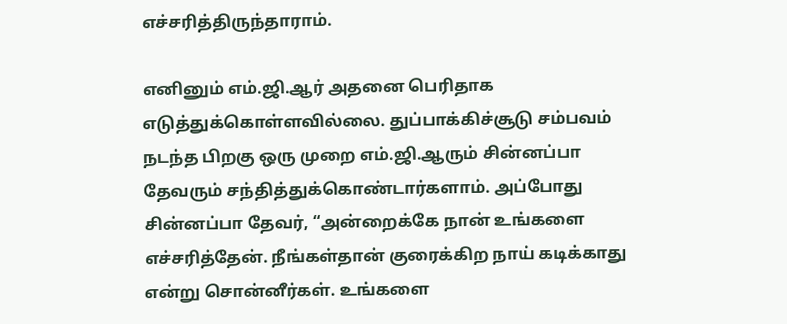எச்சரித்திருந்தாராம்.

எனினும் எம்.ஜி.ஆர் அதனை பெரிதாக எடுத்துக்கொள்ளவில்லை. துப்பாக்கிச்சூடு சம்பவம் நடந்த பிறகு ஒரு முறை எம்.ஜி.ஆரும் சின்னப்பா தேவரும் சந்தித்துக்கொண்டார்களாம். அப்போது சின்னப்பா தேவர், “அன்றைக்கே நான் உங்களை எச்சரித்தேன். நீங்கள்தான் குரைக்கிற நாய் கடிக்காது என்று சொன்னீர்கள். உங்களை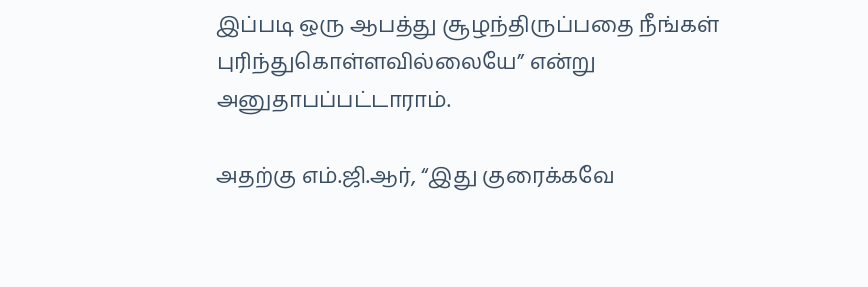இப்படி ஒரு ஆபத்து சூழந்திருப்பதை நீங்கள் புரிந்துகொள்ளவில்லையே” என்று அனுதாபப்பட்டாராம்.

அதற்கு எம்.ஜி.ஆர், “இது குரைக்கவே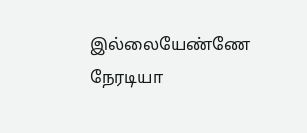இல்லையேண்ணே நேரடியா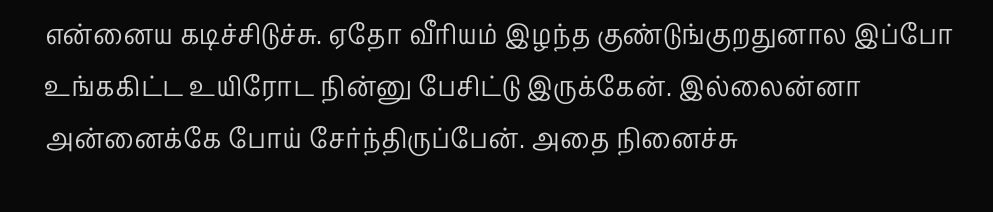என்னைய கடிச்சிடுச்சு. ஏதோ வீரியம் இழந்த குண்டுங்குறதுனால இப்போ உங்ககிட்ட உயிரோட நின்னு பேசிட்டு இருக்கேன். இல்லைன்னா அன்னைக்கே போய் சேர்ந்திருப்பேன். அதை நினைச்சு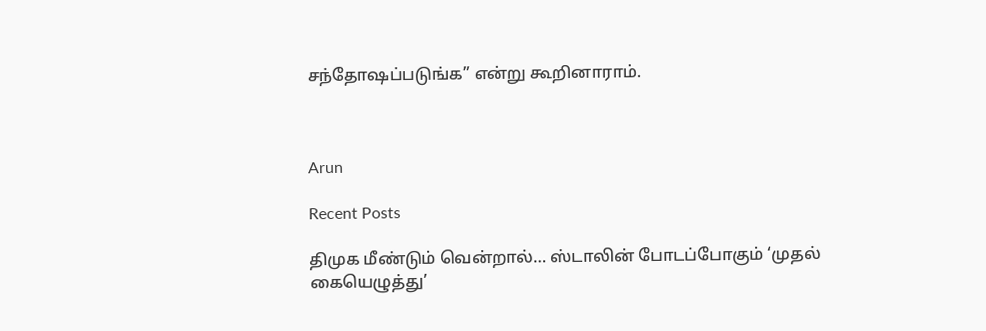சந்தோஷப்படுங்க” என்று கூறினாராம்.



Arun

Recent Posts

திமுக மீண்டும் வென்றால்… ஸ்டாலின் போடப்போகும் ‘முதல் கையெழுத்து’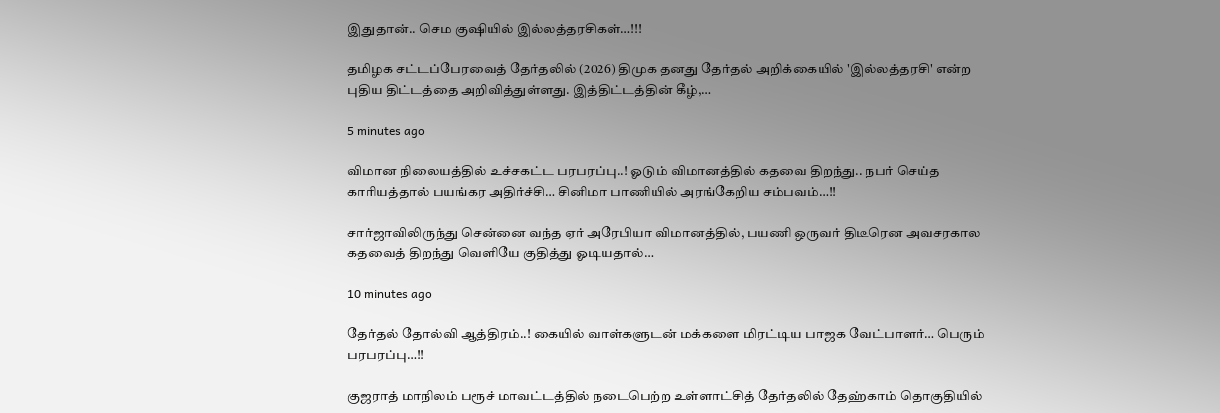இதுதான்.. செம குஷியில் இல்லத்தரசிகள்…!!!

தமிழக சட்டப்பேரவைத் தேர்தலில் (2026) திமுக தனது தேர்தல் அறிக்கையில் 'இல்லத்தரசி' என்ற புதிய திட்டத்தை அறிவித்துள்ளது. இத்திட்டத்தின் கீழ்,…

5 minutes ago

விமான நிலையத்தில் உச்சகட்ட பரபரப்பு..! ஓடும் விமானத்தில் கதவை திறந்து.. நபர் செய்த காரியத்தால் பயங்கர அதிர்ச்சி… சினிமா பாணியில் அரங்கேறிய சம்பவம்…!!

சார்ஜாவிலிருந்து சென்னை வந்த ஏர் அரேபியா விமானத்தில், பயணி ஒருவர் திடீரென அவசரகால கதவைத் திறந்து வெளியே குதித்து ஓடியதால்…

10 minutes ago

தேர்தல் தோல்வி ஆத்திரம்..! கையில் வாள்களுடன் மக்களை மிரட்டிய பாஜக வேட்பாளர்… பெரும் பரபரப்பு…!!

குஜராத் மாநிலம் பரூச் மாவட்டத்தில் நடைபெற்ற உள்ளாட்சித் தேர்தலில் தேஹ்காம் தொகுதியில்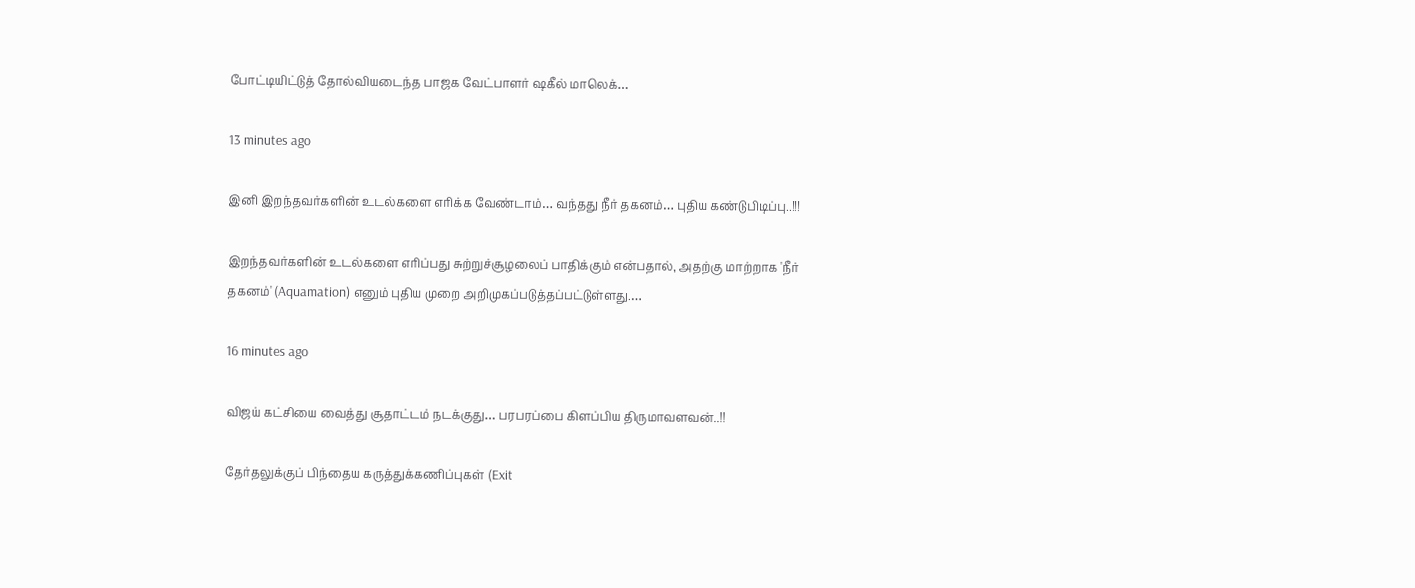போட்டியிட்டுத் தோல்வியடைந்த பாஜக வேட்பாளர் ஷகீல் மாலெக்…

13 minutes ago

இனி இறந்தவர்களின் உடல்களை எரிக்க வேண்டாம்… வந்தது நீர் தகனம்… புதிய கண்டுபிடிப்பு..!!!

இறந்தவர்களின் உடல்களை எரிப்பது சுற்றுச்சூழலைப் பாதிக்கும் என்பதால், அதற்கு மாற்றாக 'நீர் தகனம்' (Aquamation) எனும் புதிய முறை அறிமுகப்படுத்தப்பட்டுள்ளது.…

16 minutes ago

விஜய் கட்சியை வைத்து சூதாட்டம் நடக்குது… பரபரப்பை கிளப்பிய திருமாவளவன்..!!

தேர்தலுக்குப் பிந்தைய கருத்துக்கணிப்புகள் (Exit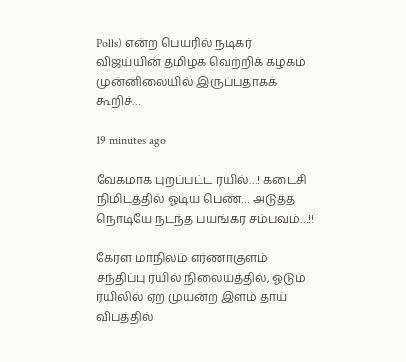Polls) என்ற பெயரில் நடிகர் விஜய்யின் தமிழக வெற்றிக் கழகம் முன்னிலையில் இருப்பதாகக் கூறிச்…

19 minutes ago

வேகமாக புறப்பட்ட ரயில்…! கடைசி நிமிடத்தில் ஓடிய பெண்… அடுத்த நொடியே நடந்த பயங்கர சம்பவம்…!!

கேரள மாநிலம் எர்ணாகுளம் சந்திப்பு ரயில் நிலையத்தில், ஓடும் ரயிலில் ஏற முயன்ற இளம் தாய் விபத்தில்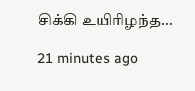சிக்கி உயிரிழந்த…

21 minutes ago